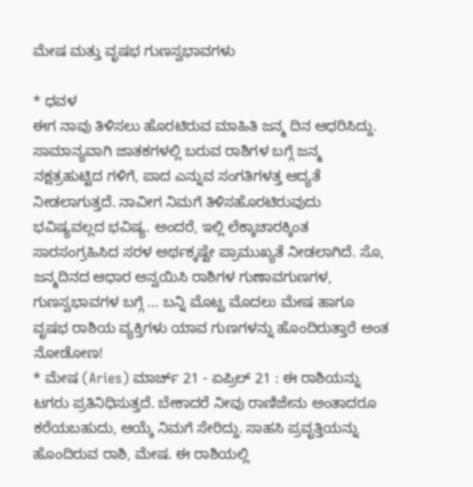ಮೇಷ ಮತ್ತು ವೃಷಭ ಗುಣಸ್ವಭಾವಗಳು

* ಧವಳ
ಈಗ ನಾವು ತಿಳಿಸಲು ಹೊರಟಿರುವ ಮಾಹಿತಿ ಜನ್ಮ ದಿನ ಆಧರಿಸಿದ್ದು. ಸಾಮಾನ್ಯವಾಗಿ ಜಾತಕಗಳಲ್ಲಿ ಬರುವ ರಾಶಿಗಳ ಬಗ್ಗೆ ಜನ್ಮ ನಕ್ಷತ್ರಹುಟ್ಟಿದ ಗಳಿಗೆ, ಪಾದ ಎನ್ನುವ ಸಂಗತಿಗಳತ್ತ ಆದ್ಯತೆ ನೀಡಲಾಗುತ್ತದೆ. ನಾವೀಗ ನಿಮಗೆ ತಿಳಿಸಹೊರಟಿರುವುದು ಭವಿಷ್ಯವಲ್ಲದ ಭವಿಷ್ಯ. ಅಂದರೆ, ಇಲ್ಲಿ ಲೆಕ್ಕಾಚಾರಕ್ಕಿಂತ ಸಾರಸಂಗ್ರಹಿಸಿದ ಸರಳ ಅರ್ಥಕ್ಕಷ್ಟೇ ಪ್ರಾಮುಖ್ಯತೆ ನೀಡಲಾಗಿದೆ. ಸೊ, ಜನ್ಮದಿನದ ಆಧಾರ ಅನ್ವಯಿಸಿ ರಾಶಿಗಳ ಗುಣಾವಗುಣಗಳ, ಗುಣಸ್ವಭಾವಗಳ ಬಗ್ಗೆ ... ಬನ್ನಿ ಮೊಟ್ಟ ಮೊದಲು ಮೇಷ ಹಾಗೂ ವೃಷಭ ರಾಶಿಯ ವ್ಯಕ್ತಿಗಳು ಯಾವ ಗುಣಗಳನ್ನು ಹೊಂದಿರುತ್ತಾರೆ ಅಂತ ನೋಡೋಣ!
* ಮೇಷ (Aries) ಮಾರ್ಚ್ 21 - ಏಪ್ರಿಲ್ 21 : ಈ ರಾಶಿಯನ್ನು ಟಗರು ಪ್ರತಿನಿಧಿಸುತ್ತದೆ. ಬೇಕಾದರೆ ನೀವು ರಾಣಿಜೇನು ಅಂತಾದರೂ ಕರೆಯಬಹುದು, ಆಯ್ಕೆ ನಿಮಗೆ ಸೇರಿದ್ದು. ಸಾಹಸಿ ಪ್ರವೃತ್ತಿಯನ್ನು ಹೊಂದಿರುವ ರಾಶಿ, ಮೇಷ. ಈ ರಾಶಿಯಲ್ಲಿ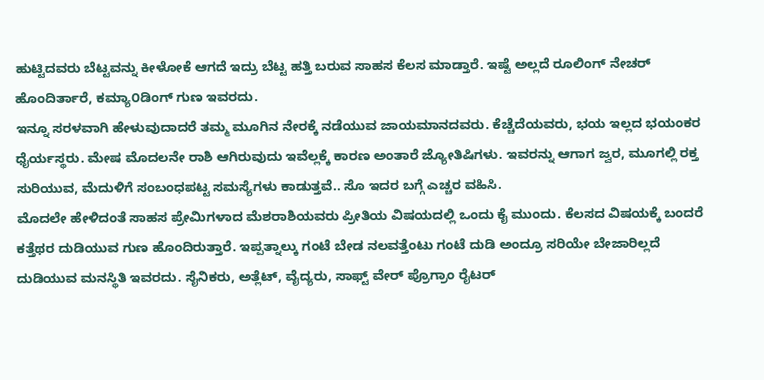ಹುಟ್ಟಿದವರು ಬೆಟ್ಟವನ್ನು ಕೀಳೋಕೆ ಆಗದೆ ಇದ್ರು ಬೆಟ್ಟ ಹತ್ತಿ ಬರುವ ಸಾಹಸ ಕೆಲಸ ಮಾಡ್ತಾರೆ. ಇಷ್ಟೆ ಅಲ್ಲದೆ ರೂಲಿಂಗ್ ನೇಚರ್ ಹೊಂದಿರ್ತಾರೆ, ಕಮ್ಯಾ೦ಡಿಂಗ್ ಗುಣ ಇವರದು.
ಇನ್ನೂ ಸರಳವಾಗಿ ಹೇಳುವುದಾದರೆ ತಮ್ಮ ಮೂಗಿನ ನೇರಕ್ಕೆ ನಡೆಯುವ ಜಾಯಮಾನದವರು. ಕೆಚ್ಚೆದೆಯವರು, ಭಯ ಇಲ್ಲದ ಭಯಂಕರ ಧೈರ್ಯಸ್ಥರು. ಮೇಷ ಮೊದಲನೇ ರಾಶಿ ಆಗಿರುವುದು ಇವೆಲ್ಲಕ್ಕೆ ಕಾರಣ ಅಂತಾರೆ ಜ್ಯೋತಿಷಿಗಳು. ಇವರನ್ನು ಆಗಾಗ ಜ್ವರ, ಮೂಗಲ್ಲಿ ರಕ್ತ ಸುರಿಯುವ, ಮೆದುಳಿಗೆ ಸಂಬಂಧಪಟ್ಟ ಸಮಸ್ಯೆಗಳು ಕಾಡುತ್ತವೆ.. ಸೊ ಇದರ ಬಗ್ಗೆ ಎಚ್ಚರ ವಹಿಸಿ.
ಮೊದಲೇ ಹೇಳಿದಂತೆ ಸಾಹಸ ಪ್ರೇಮಿಗಳಾದ ಮೆಶರಾಶಿಯವರು ಪ್ರೀತಿಯ ವಿಷಯದಲ್ಲಿ ಒಂದು ಕೈ ಮುಂದು. ಕೆಲಸದ ವಿಷಯಕ್ಕೆ ಬಂದರೆ ಕತ್ತೆಥರ ದುಡಿಯುವ ಗುಣ ಹೊಂದಿರುತ್ತಾರೆ. ಇಪ್ಪತ್ನಾಲ್ಕು ಗಂಟೆ ಬೇಡ ನಲವತ್ತೆಂಟು ಗಂಟೆ ದುಡಿ ಅಂದ್ರೂ ಸರಿಯೇ ಬೇಜಾರಿಲ್ಲದೆ ದುಡಿಯುವ ಮನಸ್ಥಿತಿ ಇವರದು. ಸೈನಿಕರು, ಅತ್ಲೆಟ್, ವೈದ್ಯರು, ಸಾಫ್ಟ್ ವೇರ್ ಪ್ರೊಗ್ರಾಂ ರೈಟರ್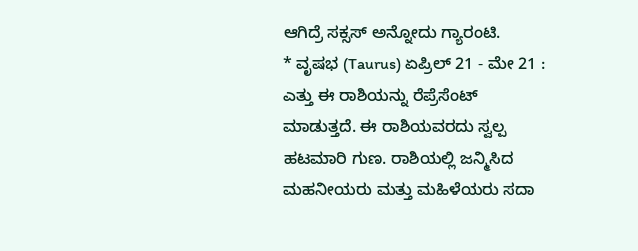ಆಗಿದ್ರೆ ಸಕ್ಸಸ್ ಅನ್ನೋದು ಗ್ಯಾರಂಟಿ.
* ವೃಷಭ (Taurus) ಏಪ್ರಿಲ್ 21 - ಮೇ 21 : ಎತ್ತು ಈ ರಾಶಿಯನ್ನು ರೆಪ್ರೆಸೆಂಟ್ ಮಾಡುತ್ತದೆ. ಈ ರಾಶಿಯವರದು ಸ್ವಲ್ಪ ಹಟಮಾರಿ ಗುಣ. ರಾಶಿಯಲ್ಲಿ ಜನ್ಮಿಸಿದ ಮಹನೀಯರು ಮತ್ತು ಮಹಿಳೆಯರು ಸದಾ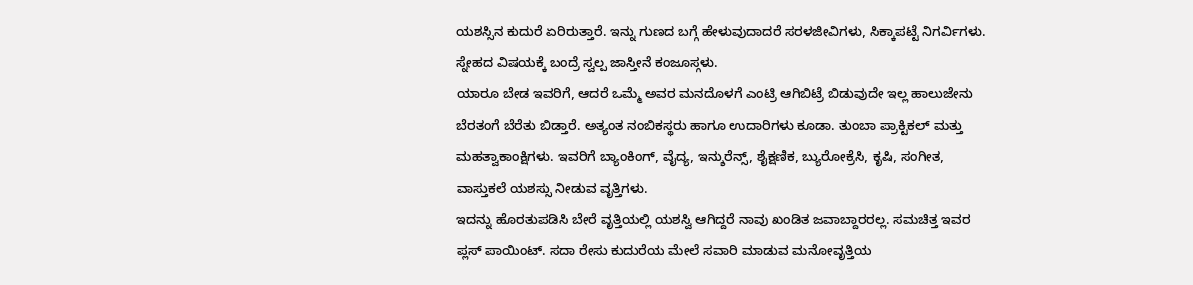ಯಶಸ್ಸಿನ ಕುದುರೆ ಏರಿರುತ್ತಾರೆ. ಇನ್ನು ಗುಣದ ಬಗ್ಗೆ ಹೇಳುವುದಾದರೆ ಸರಳಜೀವಿಗಳು, ಸಿಕ್ಕಾಪಟ್ಟೆ ನಿಗರ್ವಿಗಳು. ಸ್ನೇಹದ ವಿಷಯಕ್ಕೆ ಬಂದ್ರೆ ಸ್ವಲ್ಪ ಜಾಸ್ತೀನೆ ಕಂಜೂಸ್ಗಳು.
ಯಾರೂ ಬೇಡ ಇವರಿಗೆ, ಆದರೆ ಒಮ್ಮೆ ಅವರ ಮನದೊಳಗೆ ಎಂಟ್ರಿ ಆಗಿಬಿಟ್ರೆ ಬಿಡುವುದೇ ಇಲ್ಲ ಹಾಲುಜೇನು ಬೆರತಂಗೆ ಬೆರೆತು ಬಿಡ್ತಾರೆ. ಅತ್ಯಂತ ನಂಬಿಕಸ್ಥರು ಹಾಗೂ ಉದಾರಿಗಳು ಕೂಡಾ. ತುಂಬಾ ಪ್ರಾಕ್ಟಿಕಲ್ ಮತ್ತು ಮಹತ್ವಾಕಾಂಕ್ಷಿಗಳು. ಇವರಿಗೆ ಬ್ಯಾಂಕಿಂಗ್, ವೈದ್ಯ, ಇನ್ಶುರೆನ್ಸ್, ಶೈಕ್ಷಣಿಕ, ಬ್ಯುರೋಕ್ರೆಸಿ, ಕೃಷಿ, ಸಂಗೀತ, ವಾಸ್ತುಕಲೆ ಯಶಸ್ಸು ನೀಡುವ ವೃತ್ತಿಗಳು.
ಇದನ್ನು ಹೊರತುಪಡಿಸಿ ಬೇರೆ ವೃತ್ತಿಯಲ್ಲಿ ಯಶಸ್ವಿ ಆಗಿದ್ದರೆ ನಾವು ಖಂಡಿತ ಜವಾಬ್ದಾರರಲ್ಲ. ಸಮಚಿತ್ತ ಇವರ ಪ್ಲಸ್ ಪಾಯಿಂಟ್. ಸದಾ ರೇಸು ಕುದುರೆಯ ಮೇಲೆ ಸವಾರಿ ಮಾಡುವ ಮನೋವೃತ್ತಿಯ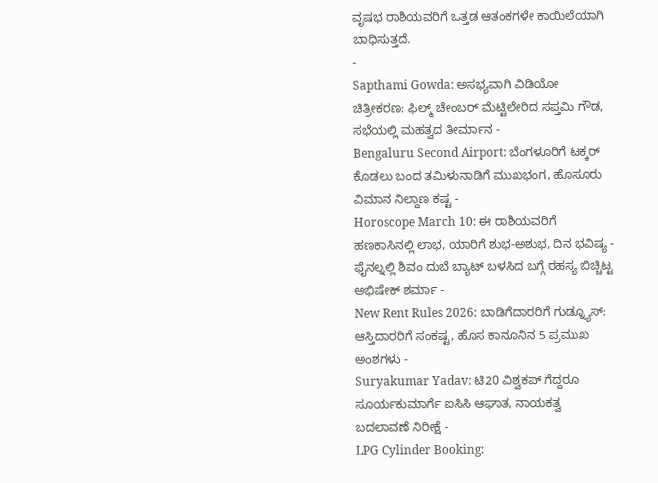ವೃಷಭ ರಾಶಿಯವರಿಗೆ ಒತ್ತಡ ಆತಂಕಗಳೇ ಕಾಯಿಲೆಯಾಗಿ ಬಾಧಿಸುತ್ತದೆ.
-
Sapthami Gowda: ಅಸಭ್ಯವಾಗಿ ವಿಡಿಯೋ ಚಿತ್ರೀಕರಣ: ಫಿಲ್ಮ್ ಚೇಂಬರ್ ಮೆಟ್ಟಿಲೇರಿದ ಸಪ್ತಮಿ ಗೌಡ, ಸಭೆಯಲ್ಲಿ ಮಹತ್ವದ ತೀರ್ಮಾನ -
Bengaluru Second Airport: ಬೆಂಗಳೂರಿಗೆ ಟಕ್ಕರ್ ಕೊಡಲು ಬಂದ ತಮಿಳುನಾಡಿಗೆ ಮುಖಭಂಗ, ಹೊಸೂರು ವಿಮಾನ ನಿಲ್ದಾಣ ಕಷ್ಟ -
Horoscope March 10: ಈ ರಾಶಿಯವರಿಗೆ ಹಣಕಾಸಿನಲ್ಲಿ ಲಾಭ, ಯಾರಿಗೆ ಶುಭ-ಅಶುಭ, ದಿನ ಭವಿಷ್ಯ -
ಫೈನಲ್ನಲ್ಲಿ ಶಿವಂ ದುಬೆ ಬ್ಯಾಟ್ ಬಳಸಿದ ಬಗ್ಗೆ ರಹಸ್ಯ ಬಿಚ್ಚಿಟ್ಟ ಅಭಿಷೇಕ್ ಶರ್ಮಾ -
New Rent Rules 2026: ಬಾಡಿಗೆದಾರರಿಗೆ ಗುಡ್ನ್ಯೂಸ್: ಆಸ್ತಿದಾರರಿಗೆ ಸಂಕಷ್ಟ, ಹೊಸ ಕಾನೂನಿನ 5 ಪ್ರಮುಖ ಅಂಶಗಳು -
Suryakumar Yadav: ಟಿ20 ವಿಶ್ವಕಪ್ ಗೆದ್ದರೂ ಸೂರ್ಯಕುಮಾರ್ಗೆ ಐಸಿಸಿ ಆಘಾತ, ನಾಯಕತ್ವ ಬದಲಾವಣೆ ನಿರೀಕ್ಷೆ -
LPG Cylinder Booking: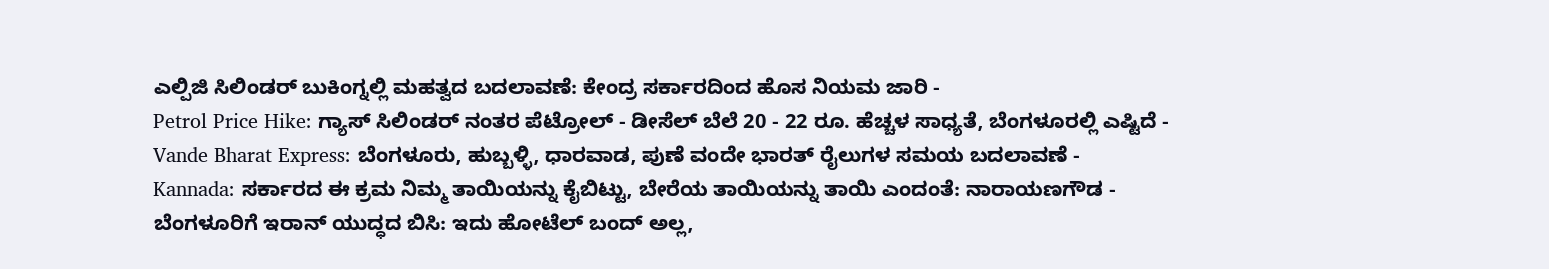ಎಲ್ಪಿಜಿ ಸಿಲಿಂಡರ್ ಬುಕಿಂಗ್ನಲ್ಲಿ ಮಹತ್ವದ ಬದಲಾವಣೆ: ಕೇಂದ್ರ ಸರ್ಕಾರದಿಂದ ಹೊಸ ನಿಯಮ ಜಾರಿ -
Petrol Price Hike: ಗ್ಯಾಸ್ ಸಿಲಿಂಡರ್ ನಂತರ ಪೆಟ್ರೋಲ್ - ಡೀಸೆಲ್ ಬೆಲೆ 20 - 22 ರೂ. ಹೆಚ್ಚಳ ಸಾಧ್ಯತೆ, ಬೆಂಗಳೂರಲ್ಲಿ ಎಷ್ಟಿದೆ -
Vande Bharat Express: ಬೆಂಗಳೂರು, ಹುಬ್ಬಳ್ಳಿ, ಧಾರವಾಡ, ಪುಣೆ ವಂದೇ ಭಾರತ್ ರೈಲುಗಳ ಸಮಯ ಬದಲಾವಣೆ -
Kannada: ಸರ್ಕಾರದ ಈ ಕ್ರಮ ನಿಮ್ಮ ತಾಯಿಯನ್ನು ಕೈಬಿಟ್ಟು, ಬೇರೆಯ ತಾಯಿಯನ್ನು ತಾಯಿ ಎಂದಂತೆ: ನಾರಾಯಣಗೌಡ -
ಬೆಂಗಳೂರಿಗೆ ಇರಾನ್ ಯುದ್ಧದ ಬಿಸಿ: ಇದು ಹೋಟೆಲ್ ಬಂದ್ ಅಲ್ಲ,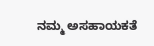ನಮ್ಮ ಅಸಹಾಯಕತೆ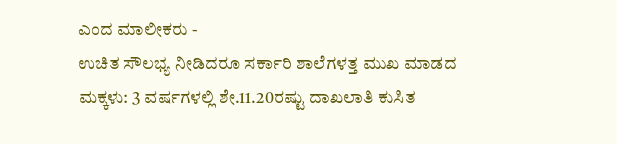ಎಂದ ಮಾಲೀಕರು -
ಉಚಿತ ಸೌಲಭ್ಯ ನೀಡಿದರೂ ಸರ್ಕಾರಿ ಶಾಲೆಗಳತ್ತ ಮುಖ ಮಾಡದ ಮಕ್ಕಳು: 3 ವರ್ಷಗಳಲ್ಲಿ ಶೇ.11.20ರಷ್ಟು ದಾಖಲಾತಿ ಕುಸಿತ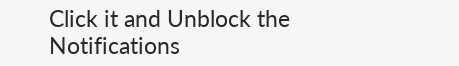Click it and Unblock the Notifications